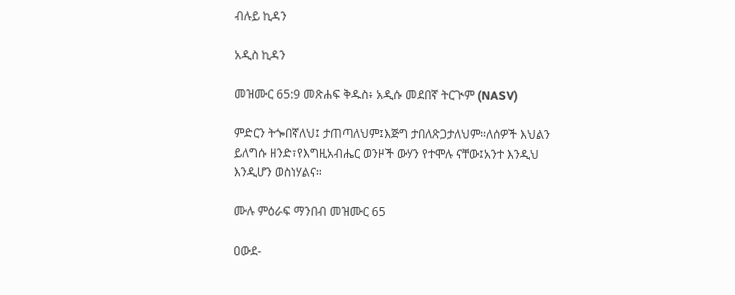ብሉይ ኪዳን

አዲስ ኪዳን

መዝሙር 65:9 መጽሐፍ ቅዱስ፥ አዲሱ መደበኛ ትርጒም (NASV)

ምድርን ትጐበኛለህ፤ ታጠጣለህም፤እጅግ ታበለጽጋታለህም።ለሰዎች እህልን ይለግሱ ዘንድ፣የእግዚአብሔር ወንዞች ውሃን የተሞሉ ናቸው፤አንተ እንዲህ እንዲሆን ወስነሃልና።

ሙሉ ምዕራፍ ማንበብ መዝሙር 65

ዐውደ-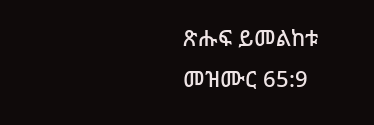ጽሑፍ ይመልከቱ መዝሙር 65:9